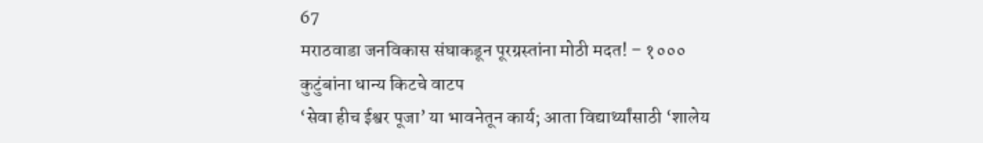67
मराठवाडा जनविकास संघाकडून पूरग्रस्तांना मोठी मदत! – १०००
कुटुंबांना धान्य किटचे वाटप
‘सेवा हीच ईश्वर पूजा’ या भावनेतून कार्य; आता विद्यार्थ्यांसाठी ‘शालेय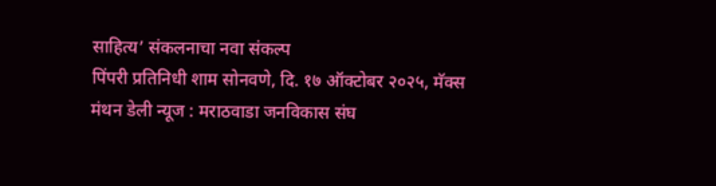साहित्य’ संकलनाचा नवा संकल्प
पिंपरी प्रतिनिधी शाम सोनवणे, दि. १७ ऑक्टोबर २०२५, मॅक्स मंथन डेली न्यूज : मराठवाडा जनविकास संघ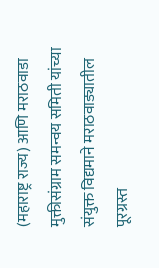(महाराष्ट्र राज्य) आणि मराठवाडा मुक्तीसंग्राम समन्वय समिती यांच्या संयुक्त विद्यमाने मराठवाड्यातील पूरग्रस्त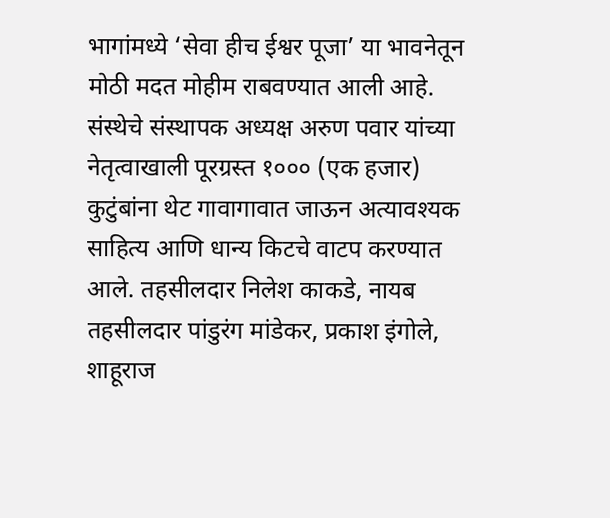भागांमध्ये ‘सेवा हीच ईश्वर पूजा’ या भावनेतून मोठी मदत मोहीम राबवण्यात आली आहे. संस्थेचे संस्थापक अध्यक्ष अरुण पवार यांच्या नेतृत्वाखाली पूरग्रस्त १००० (एक हजार) कुटुंबांना थेट गावागावात जाऊन अत्यावश्यक साहित्य आणि धान्य किटचे वाटप करण्यात आले. तहसीलदार निलेश काकडे, नायब तहसीलदार पांडुरंग मांडेकर, प्रकाश इंगोले, शाहूराज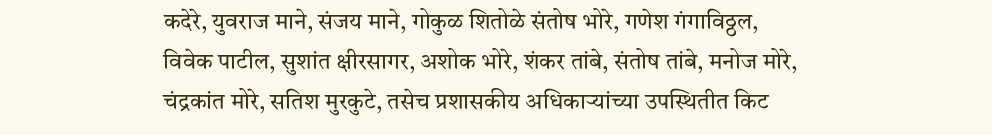कदेरे, युवराज माने, संजय माने, गोकुळ शितोळे संतोष भोरे, गणेश गंगाविठ्ठल, विवेक पाटील, सुशांत क्षीरसागर, अशोक भोरे, शंकर तांबे, संतोष तांबे, मनोज मोरे, चंद्रकांत मोरे, सतिश मुरकुटे, तसेच प्रशासकीय अधिकाऱ्यांच्या उपस्थितीत किट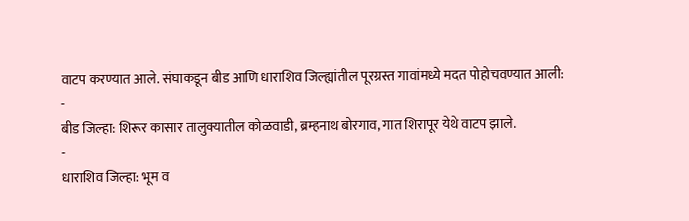वाटप करण्यात आले. संघाकडून बीड आणि धाराशिव जिल्ह्यांतील पूरग्रस्त गावांमध्ये मदत पोहोचवण्यात आली:
-
बीड जिल्हा: शिरूर कासार तालुक्यातील कोळवाडी, ब्रम्हनाथ बोरगाव, गात शिरापूर येथे वाटप झाले.
-
धाराशिव जिल्हा: भूम व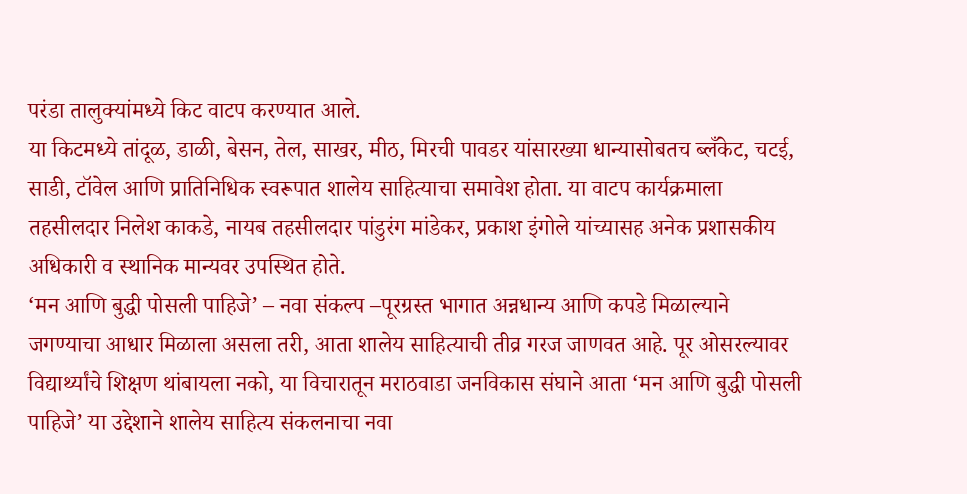परंडा तालुक्यांमध्ये किट वाटप करण्यात आले.
या किटमध्ये तांदूळ, डाळी, बेसन, तेल, साखर, मीठ, मिरची पावडर यांसारख्या धान्यासोबतच ब्लँकेट, चटई, साडी, टॉवेल आणि प्रातिनिधिक स्वरूपात शालेय साहित्याचा समावेश होता. या वाटप कार्यक्रमाला तहसीलदार निलेश काकडे, नायब तहसीलदार पांडुरंग मांडेकर, प्रकाश इंगोले यांच्यासह अनेक प्रशासकीय अधिकारी व स्थानिक मान्यवर उपस्थित होते.
‘मन आणि बुद्धी पोसली पाहिजे’ – नवा संकल्प –पूरग्रस्त भागात अन्नधान्य आणि कपडे मिळाल्याने जगण्याचा आधार मिळाला असला तरी, आता शालेय साहित्याची तीव्र गरज जाणवत आहे. पूर ओसरल्यावर विद्यार्थ्यांचे शिक्षण थांबायला नको, या विचारातून मराठवाडा जनविकास संघाने आता ‘मन आणि बुद्धी पोसली पाहिजे’ या उद्देशाने शालेय साहित्य संकलनाचा नवा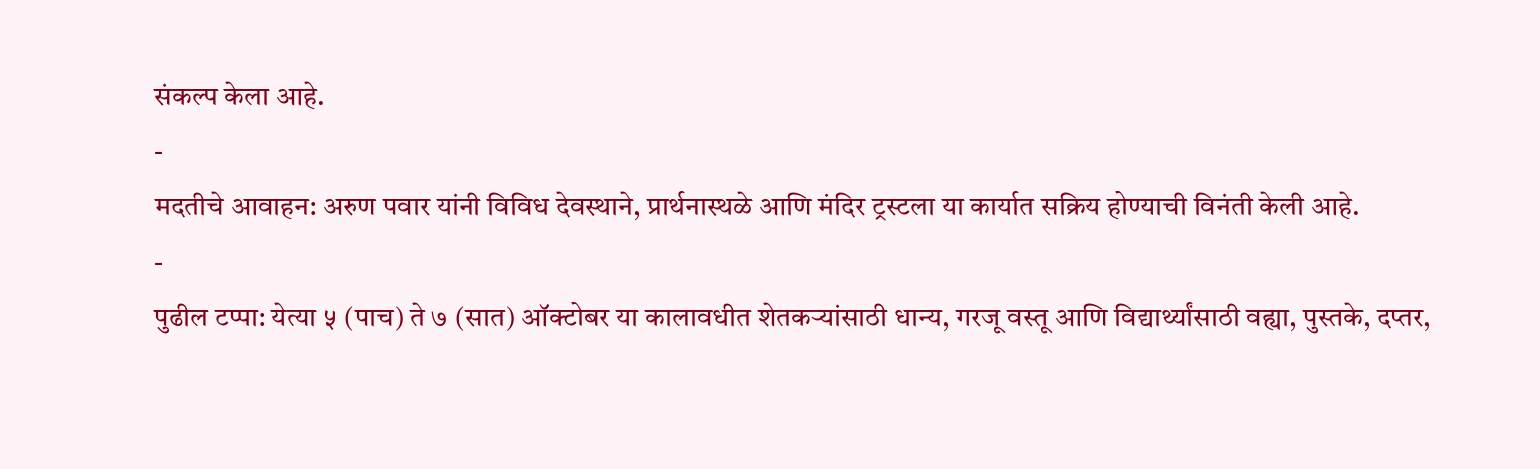संकल्प केला आहे.
-
मदतीचे आवाहन: अरुण पवार यांनी विविध देवस्थाने, प्रार्थनास्थळे आणि मंदिर ट्रस्टला या कार्यात सक्रिय होण्याची विनंती केली आहे.
-
पुढील टप्पा: येत्या ५ (पाच) ते ७ (सात) ऑक्टोबर या कालावधीत शेतकऱ्यांसाठी धान्य, गरजू वस्तू आणि विद्यार्थ्यांसाठी वह्या, पुस्तके, दप्तर,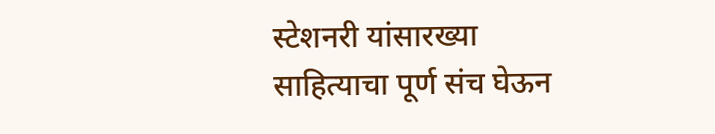स्टेशनरी यांसारख्या साहित्याचा पूर्ण संच घेऊन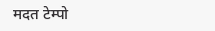मदत टेम्पो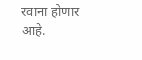रवाना होणार आहे.